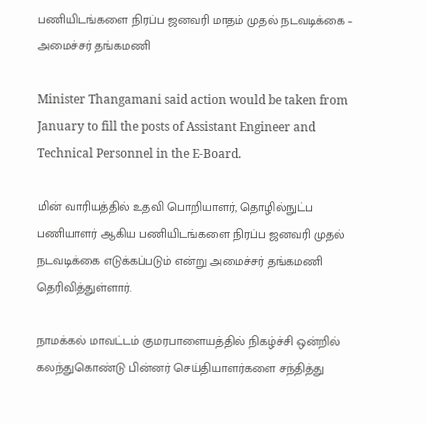பணியிடங்களை நிரப்ப ஜனவரி மாதம் முதல் நடவடிக்கை – அமைச்சர் தங்கமணி

Minister Thangamani said action would be taken from January to fill the posts of Assistant Engineer and Technical Personnel in the E-Board.

மின் வாரியத்தில் உதவி பொறியாளர், தொழில்நுட்ப பணியாளர் ஆகிய பணியிடங்களை நிரப்ப ஜனவரி முதல் நடவடிக்கை எடுக்கப்படும் என்று அமைச்சர் தங்கமணி தெரிவித்துள்ளார்.

நாமக்கல் மாவட்டம் குமரபாளையத்தில் நிகழ்ச்சி ஒன்றில் கலந்துகொண்டு பின்னர் செய்தியாளர்களை சந்தித்து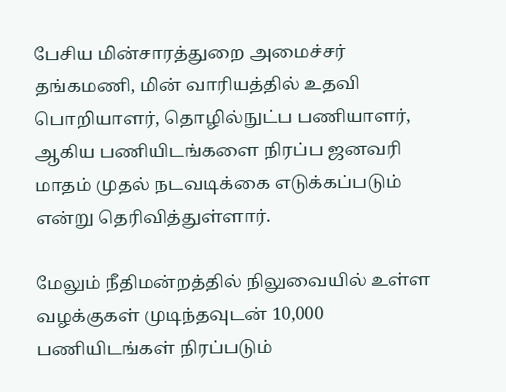பேசிய மின்சாரத்துறை அமைச்சர் தங்கமணி, மின் வாரியத்தில் உதவி பொறியாளர், தொழில்நுட்ப பணியாளர், ஆகிய பணியிடங்களை நிரப்ப ஜனவரி மாதம் முதல் நடவடிக்கை எடுக்கப்படும் என்று தெரிவித்துள்ளார்.

மேலும் நீதிமன்றத்தில் நிலுவையில் உள்ள வழக்குகள் முடிந்தவுடன் 10,000 பணியிடங்கள் நிரப்படும்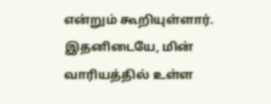என்றும் கூறியுள்ளார். இதனிடையே, மின் வாரியத்தில் உள்ள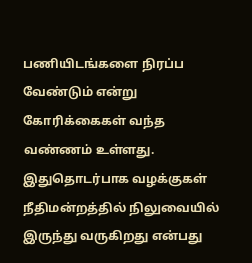பணியிடங்களை நிரப்ப வேண்டும் என்று கோரிக்கைகள் வந்த வண்ணம் உள்ளது. இதுதொடர்பாக வழக்குகள் நீதிமன்றத்தில் நிலுவையில் இருந்து வருகிறது என்பது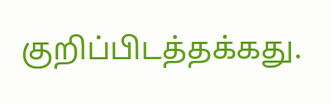குறிப்பிடத்தக்கது.